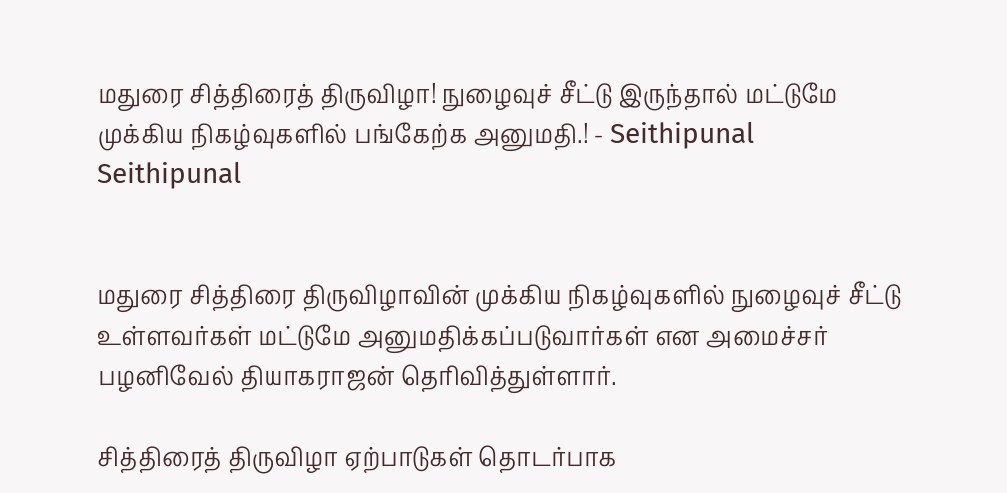மதுரை சித்திரைத் திருவிழா! நுழைவுச் சீட்டு இருந்தால் மட்டுமே முக்கிய நிகழ்வுகளில் பங்கேற்க அனுமதி.! - Seithipunal
Seithipunal


மதுரை சித்திரை திருவிழாவின் முக்கிய நிகழ்வுகளில் நுழைவுச் சீட்டு உள்ளவர்கள் மட்டுமே அனுமதிக்கப்படுவார்கள் என அமைச்சர் பழனிவேல் தியாகராஜன் தெரிவித்துள்ளார்.

சித்திரைத் திருவிழா ஏற்பாடுகள் தொடர்பாக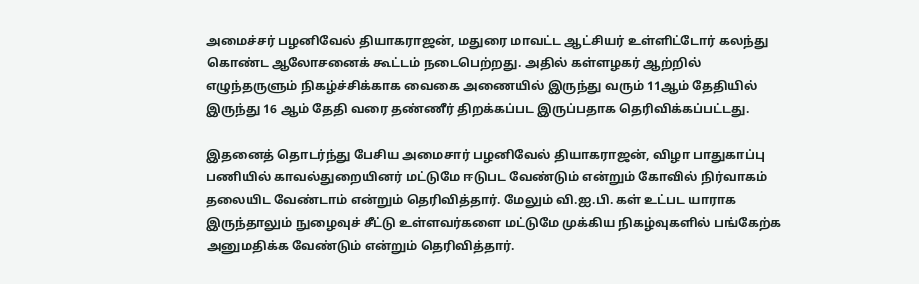அமைச்சர் பழனிவேல் தியாகராஜன், மதுரை மாவட்ட ஆட்சியர் உள்ளிட்டோர் கலந்து கொண்ட ஆலோசனைக் கூட்டம் நடைபெற்றது. அதில் கள்ளழகர் ஆற்றில் எழுந்தருளும் நிகழ்ச்சிக்காக வைகை அணையில் இருந்து வரும் 11ஆம் தேதியில் இருந்து 16 ஆம் தேதி வரை தண்ணீர் திறக்கப்பட இருப்பதாக தெரிவிக்கப்பட்டது.

இதனைத் தொடர்ந்து பேசிய அமைசார் பழனிவேல் தியாகராஜன், விழா பாதுகாப்பு பணியில் காவல்துறையினர் மட்டுமே ஈடுபட வேண்டும் என்றும் கோவில் நிர்வாகம் தலையிட வேண்டாம் என்றும் தெரிவித்தார். மேலும் வி.ஐ.பி. கள் உட்பட யாராக இருந்தாலும் நுழைவுச் சீட்டு உள்ளவர்களை மட்டுமே முக்கிய நிகழ்வுகளில் பங்கேற்க அனுமதிக்க வேண்டும் என்றும் தெரிவித்தார்.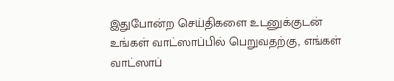இதுபோன்ற செய்திகளை உடனுக்குடன் உங்கள் வாட்ஸாப்பில் பெறுவதற்கு, எங்கள் வாட்ஸாப்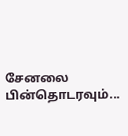சேனலை பின்தொடரவும்...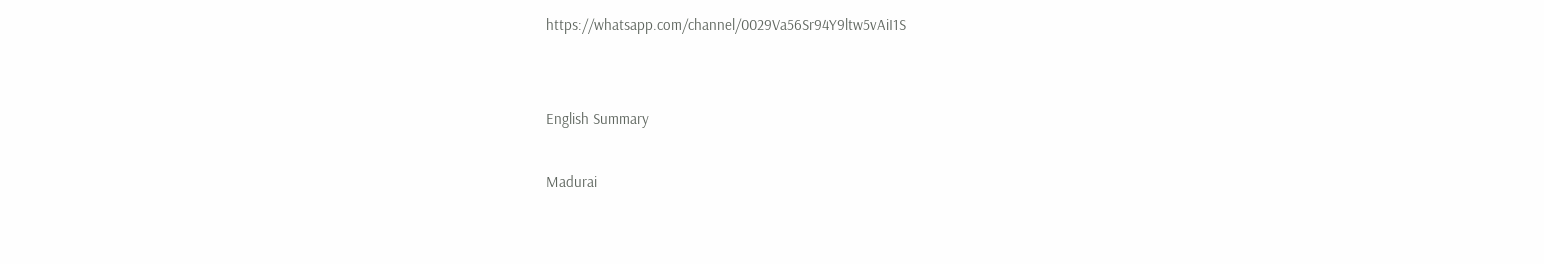https://whatsapp.com/channel/0029Va56Sr94Y9ltw5vAiI1S


English Summary

Madurai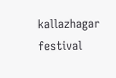kallazhagar festival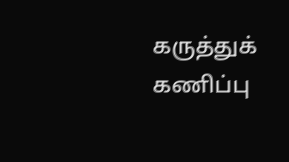கருத்துக் கணிப்பு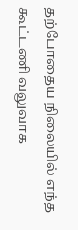தற்போதைய நிலையில் எந்த கூட்டணி வலுவாக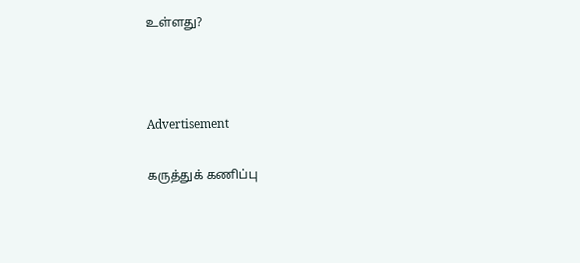உள்ளது?



Advertisement

கருத்துக் கணிப்பு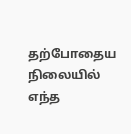தற்போதைய நிலையில் எந்த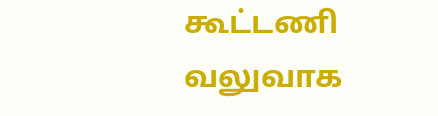கூட்டணி வலுவாக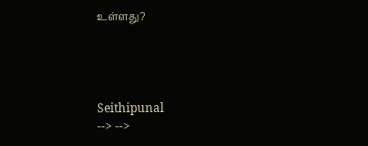உள்ளது?




Seithipunal
--> -->